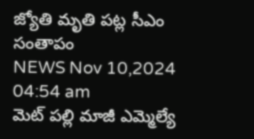జ్యోతి మృతి పట్ల సీఎం సంతాపం
NEWS Nov 10,2024 04:54 am
మెట్ పల్లి మాజీ ఎమ్మెల్యే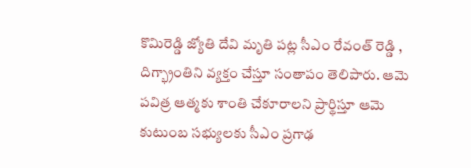కొమిరెడ్డి జ్యోతి దేవి మృతి పట్ల సీఎం రేవంత్ రెడ్డి , దిగ్భ్రాంతిని వ్యక్తం చేస్తూ సంతాపం తెలిపారు. ఆమె పవిత్ర ఆత్మకు శాంతి చేకూరాలని ప్రార్థిస్తూ ఆమె కుటుంబ సభ్యులకు సీఎం ప్రగాఢ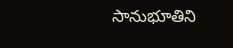సానుభూతిని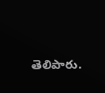తెలిపారు.